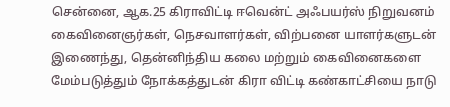சென்னை, ஆக.25 கிராவிட்டி ஈவென்ட் அஃபயர்ஸ் நிறுவனம் கைவினைஞர்கள், நெசவாளர்கள், விற்பனை யாளர்களுடன் இணைந்து, தென்னிந்திய கலை மற்றும் கைவினைகளை மேம்படுத்தும் நோக்கத்துடன் கிரா விட்டி கண்காட்சியை நாடு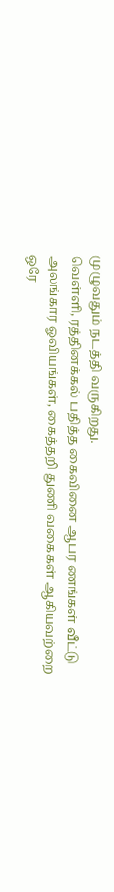முழுவதும் நடத்தி வருகிறது.
வெள்ளி, ரத்தினக்கல் பதித்த கைவினை ஆபர ணங்கள் வீட்டு அலங்கார ஓவியங்கள், கைத்தறி துணி வகைகள் ஆகியவற்றை ஒரே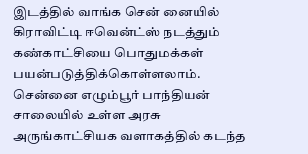இடத்தில் வாங்க சென் னையில் கிராவிட்டி ஈவென்ட்ஸ் நடத்தும் கண்காட்சியை பொதுமக்கள் பயன்படுத்திக்கொள்ளலாம்.
சென்னை எழும்பூர் பாந்தியன் சாலையில் உள்ள அரசு அருங்காட்சியக வளாகத்தில் கடந்த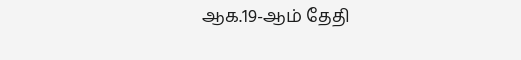ஆக.19-ஆம் தேதி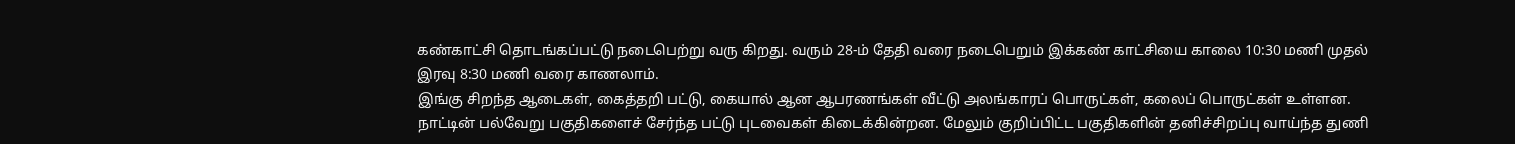கண்காட்சி தொடங்கப்பட்டு நடைபெற்று வரு கிறது. வரும் 28-ம் தேதி வரை நடைபெறும் இக்கண் காட்சியை காலை 10:30 மணி முதல் இரவு 8:30 மணி வரை காணலாம்.
இங்கு சிறந்த ஆடைகள், கைத்தறி பட்டு, கையால் ஆன ஆபரணங்கள் வீட்டு அலங்காரப் பொருட்கள், கலைப் பொருட்கள் உள்ளன. நாட்டின் பல்வேறு பகுதிகளைச் சேர்ந்த பட்டு புடவைகள் கிடைக்கின்றன. மேலும் குறிப்பிட்ட பகுதிகளின் தனிச்சிறப்பு வாய்ந்த துணி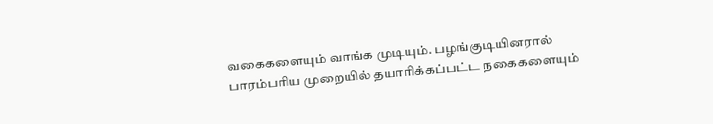வகைகளையும் வாங்க முடியும். பழங்குடியினரால் பாரம்பரிய முறையில் தயாரிக்கப்பட்ட நகைகளையும்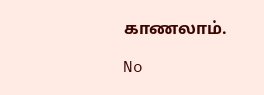காணலாம்.

No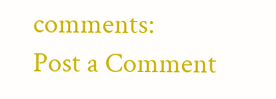comments:
Post a Comment